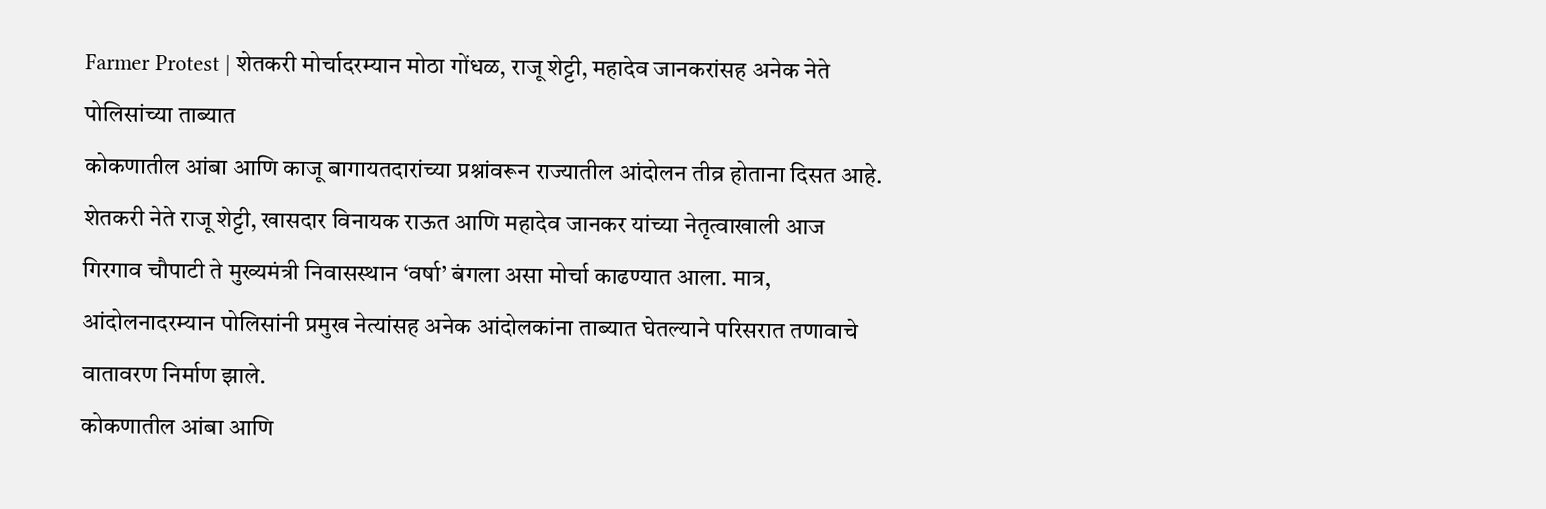Farmer Protest | शेतकरी मोर्चादरम्यान मोठा गोंधळ, राजू शेट्टी, महादेव जानकरांसह अनेक नेते पोलिसांच्या ताब्यात
कोकणातील आंबा आणि काजू बागायतदारांच्या प्रश्नांवरून राज्यातील आंदोलन तीव्र होताना दिसत आहे. शेतकरी नेते राजू शेट्टी, खासदार विनायक राऊत आणि महादेव जानकर यांच्या नेतृत्वाखाली आज गिरगाव चौपाटी ते मुख्यमंत्री निवासस्थान ‘वर्षा’ बंगला असा मोर्चा काढण्यात आला. मात्र, आंदोलनादरम्यान पोलिसांनी प्रमुख नेत्यांसह अनेक आंदोलकांना ताब्यात घेतल्याने परिसरात तणावाचे वातावरण निर्माण झाले.
कोकणातील आंबा आणि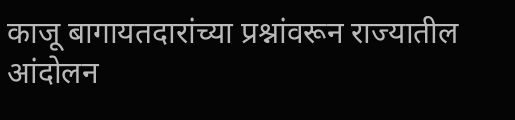काजू बागायतदारांच्या प्रश्नांवरून राज्यातील आंदोलन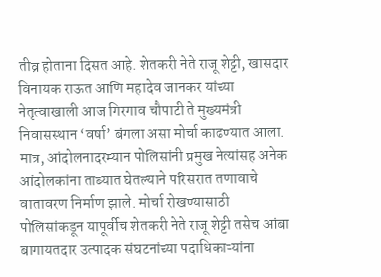तीव्र होताना दिसत आहे. शेतकरी नेते राजू शेट्टी, खासदार विनायक राऊत आणि महादेव जानकर यांच्या नेतृत्वाखाली आज गिरगाव चौपाटी ते मुख्यमंत्री निवासस्थान ‘वर्षा’ बंगला असा मोर्चा काढण्यात आला. मात्र, आंदोलनादरम्यान पोलिसांनी प्रमुख नेत्यांसह अनेक आंदोलकांना ताब्यात घेतल्याने परिसरात तणावाचे वातावरण निर्माण झाले. मोर्चा रोखण्यासाठी पोलिसांकडून यापूर्वीच शेतकरी नेते राजू शेट्टी तसेच आंबा बागायतदार उत्पादक संघटनांच्या पदाधिकाऱ्यांना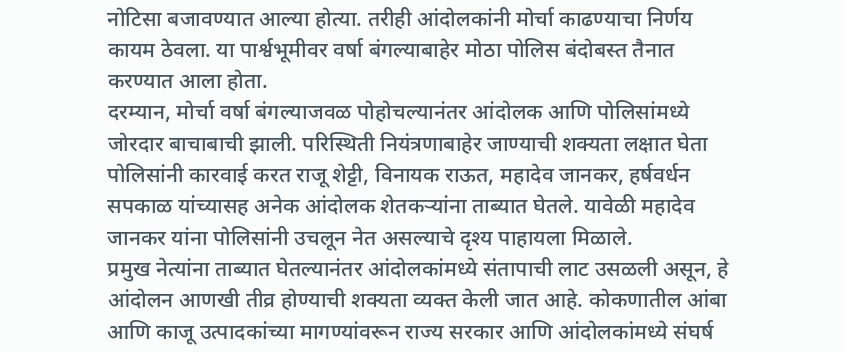नोटिसा बजावण्यात आल्या होत्या. तरीही आंदोलकांनी मोर्चा काढण्याचा निर्णय कायम ठेवला. या पार्श्वभूमीवर वर्षा बंगल्याबाहेर मोठा पोलिस बंदोबस्त तैनात करण्यात आला होता.
दरम्यान, मोर्चा वर्षा बंगल्याजवळ पोहोचल्यानंतर आंदोलक आणि पोलिसांमध्ये जोरदार बाचाबाची झाली. परिस्थिती नियंत्रणाबाहेर जाण्याची शक्यता लक्षात घेता पोलिसांनी कारवाई करत राजू शेट्टी, विनायक राऊत, महादेव जानकर, हर्षवर्धन सपकाळ यांच्यासह अनेक आंदोलक शेतकऱ्यांना ताब्यात घेतले. यावेळी महादेव जानकर यांना पोलिसांनी उचलून नेत असल्याचे दृश्य पाहायला मिळाले.
प्रमुख नेत्यांना ताब्यात घेतल्यानंतर आंदोलकांमध्ये संतापाची लाट उसळली असून, हे आंदोलन आणखी तीव्र होण्याची शक्यता व्यक्त केली जात आहे. कोकणातील आंबा आणि काजू उत्पादकांच्या मागण्यांवरून राज्य सरकार आणि आंदोलकांमध्ये संघर्ष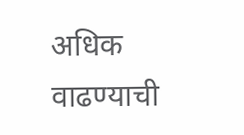अधिक वाढण्याची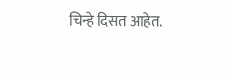चिन्हे दिसत आहेत.